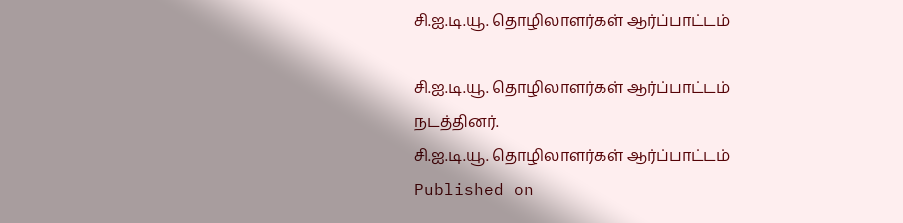சி.ஐ.டி.யூ. தொழிலாளர்கள் ஆர்ப்பாட்டம்

சி.ஐ.டி.யூ. தொழிலாளர்கள் ஆர்ப்பாட்டம் நடத்தினர்.
சி.ஐ.டி.யூ. தொழிலாளர்கள் ஆர்ப்பாட்டம்
Published on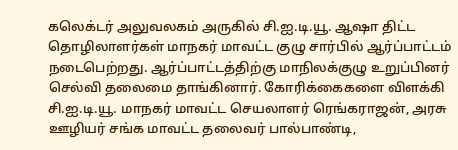கலெக்டர் அலுவலகம் அருகில் சி.ஐ.டி.யூ. ஆஷா திட்ட தொழிலாளர்கள் மாநகர் மாவட்ட குழு சார்பில் ஆர்ப்பாட்டம் நடைபெற்றது. ஆர்ப்பாட்டத்திற்கு மாநிலக்குழு உறுப்பினர் செல்வி தலைமை தாங்கினார். கோரிக்கைகளை விளக்கி சி.ஐ.டி.யூ. மாநகர் மாவட்ட செயலாளர் ரெங்கராஜன், அரசு ஊழியர் சங்க மாவட்ட தலைவர் பால்பாண்டி,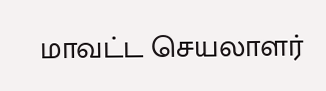மாவட்ட செயலாளர்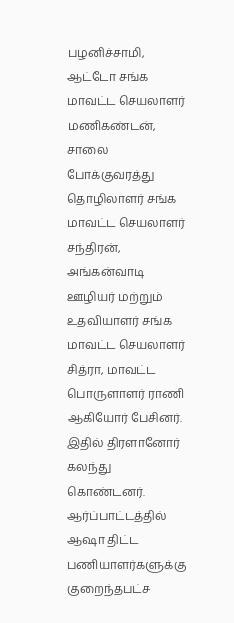பழனிச்சாமி, ஆட்டோ சங்க மாவட்ட செயலாளர் மணிகண்டன், சாலை போக்குவரத்து தொழிலாளர் சங்க மாவட்ட செயலாளர் சந்திரன், அங்கன்வாடி ஊழியர் மற்றும் உதவியாளர் சங்க மாவட்ட செயலாளர் சித்ரா, மாவட்ட பொருளாளர் ராணி ஆகியோர் பேசினர். இதில் திரளானோர் கலந்து கொண்டனர். ஆர்ப்பாட்டத்தில் ஆஷா திட்ட பணியாளர்களுக்கு குறைந்தபட்ச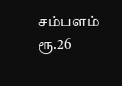சம்பளம் ரூ.26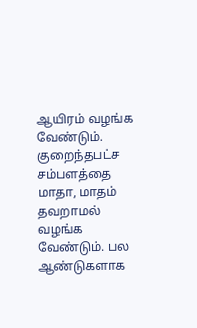ஆயிரம் வழங்க வேண்டும். குறைந்தபட்ச சம்பளத்தை மாதா, மாதம் தவறாமல் வழங்க வேண்டும். பல ஆண்டுகளாக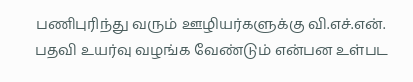பணிபுரிந்து வரும் ஊழியர்களுக்கு வி.எச்.என். பதவி உயர்வு வழங்க வேண்டும் என்பன உள்பட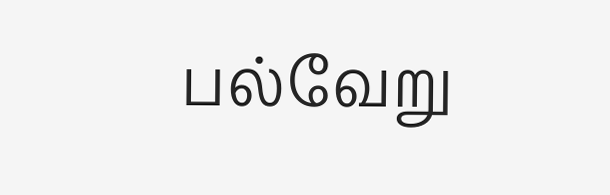பல்வேறு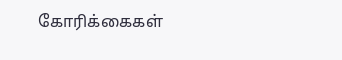கோரிக்கைகள்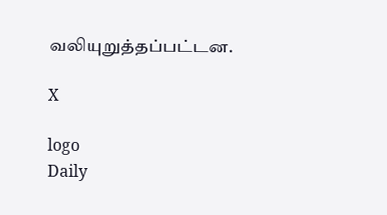வலியுறுத்தப்பட்டன.

X

logo
Daily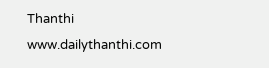Thanthi
www.dailythanthi.com